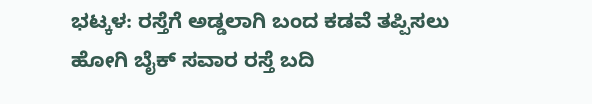ಭಟ್ಕಳ: ರಸ್ತೆಗೆ ಅಡ್ಡಲಾಗಿ ಬಂದ ಕಡವೆ ತಪ್ಪಿಸಲು ಹೋಗಿ ಬೈಕ್ ಸವಾರ ರಸ್ತೆ ಬದಿ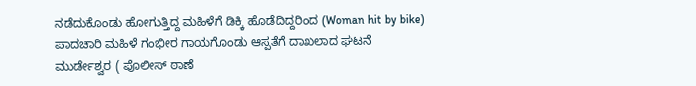ನಡೆದುಕೊಂಡು ಹೋಗುತ್ತಿದ್ದ ಮಹಿಳೆಗೆ ಡಿಕ್ಕಿ ಹೊಡೆದಿದ್ದರಿಂದ (Woman hit by bike) ಪಾದಚಾರಿ ಮಹಿಳೆ ಗಂಭೀರ ಗಾಯಗೊಂಡು ಆಸ್ಪತೆಗೆ ದಾಖಲಾದ ಘಟನೆ ಮುರ್ಡೇಶ್ವರ ( ಪೊಲೀಸ್ ಠಾಣೆ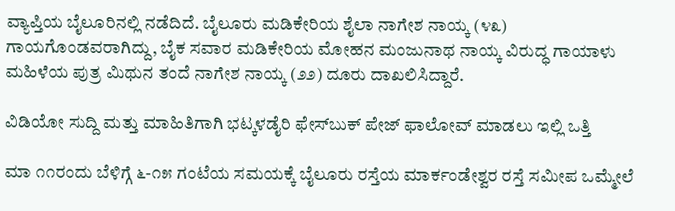ವ್ಯಾಪ್ತಿಯ ಬೈಲೂರಿನಲ್ಲಿ ನಡೆದಿದೆ. ಬೈಲೂರು ಮಡಿಕೇರಿಯ ಶೈಲಾ ನಾಗೇಶ ನಾಯ್ಕ (೪೩) ಗಾಯಗೊಂಡವರಾಗಿದ್ದು, ಬೈಕ ಸವಾರ ಮಡಿಕೇರಿಯ ಮೋಹನ ಮಂಜುನಾಥ ನಾಯ್ಕ ವಿರುದ್ಧ ಗಾಯಾಳು ಮಹಿಳೆಯ ಪುತ್ರ ಮಿಥುನ ತಂದೆ ನಾಗೇಶ ನಾಯ್ಕ (೨೨) ದೂರು ದಾಖಲಿಸಿದ್ದಾರೆ.

ವಿಡಿಯೋ ಸುದ್ದಿ ಮತ್ತು ಮಾಹಿತಿಗಾಗಿ ಭಟ್ಕಳಡೈರಿ ಫೇಸ್‌ಬುಕ್‌ ಪೇಜ್ ಫಾಲೋವ್ ಮಾಡಲು ಇಲ್ಲಿ ಒತ್ತಿ

ಮಾ ೧೧ರಂದು ಬೆಳಿಗ್ಗೆ ೬-೧೫ ಗಂಟೆಯ ಸಮಯಕ್ಕೆ ಬೈಲೂರು ರಸ್ತೆಯ ಮಾರ್ಕಂಡೇಶ್ವರ ರಸ್ತೆ ಸಮೀಪ ಒಮ್ಮೇಲೆ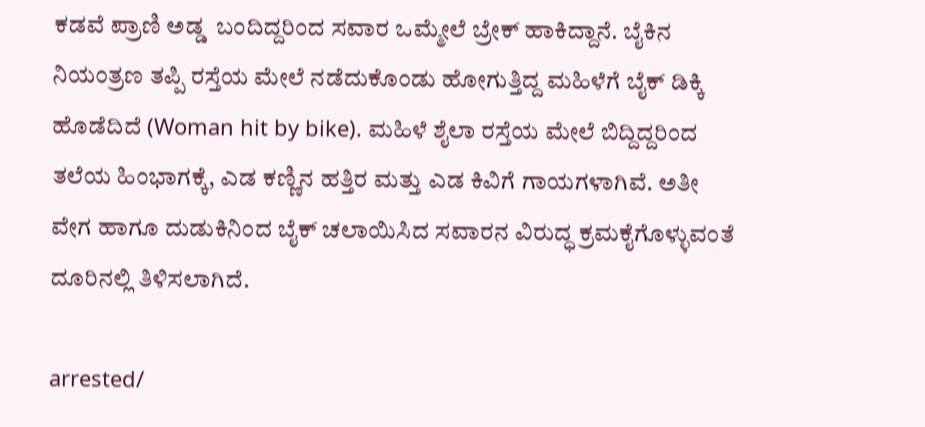ಕಡವೆ ಪ್ರಾಣಿ ಅಡ್ಡ  ಬಂದಿದ್ದರಿಂದ ಸವಾರ ಒಮ್ಮೇಲೆ ಬ್ರೇಕ್ ಹಾಕಿದ್ದಾನೆ. ಬೈಕಿನ ನಿಯಂತ್ರಣ ತಪ್ಪಿ ರಸ್ತೆಯ ಮೇಲೆ ನಡೆದುಕೊಂಡು ಹೋಗುತ್ತಿದ್ದ ಮಹಿಳೆಗೆ ಬೈಕ್ ಡಿಕ್ಕಿ ಹೊಡೆದಿದೆ (Woman hit by bike). ಮಹಿಳೆ ಶೈಲಾ ರಸ್ತೆಯ ಮೇಲೆ ಬಿದ್ದಿದ್ದರಿಂದ ತಲೆಯ ಹಿಂಭಾಗಕ್ಕೆ, ಎಡ ಕಣ್ಣಿನ ಹತ್ತಿರ ಮತ್ತು ಎಡ ಕಿವಿಗೆ ಗಾಯಗಳಾಗಿವೆ. ಅತೀ ವೇಗ ಹಾಗೂ ದುಡುಕಿನಿಂದ ಬೈಕ್ ಚಲಾಯಿಸಿದ ಸವಾರನ ವಿರುದ್ಧ ಕ್ರಮಕೈಗೊಳ್ಳುವಂತೆ ದೂರಿನಲ್ಲಿ ತಿಳಿಸಲಾಗಿದೆ.

arrested/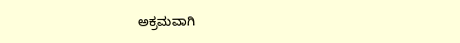ಅಕ್ರಮವಾಗಿ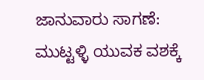ಜಾನುವಾರು ಸಾಗಣೆ: ಮುಟ್ಟಳ್ಳಿ ಯುವಕ ವಶಕ್ಕೆ